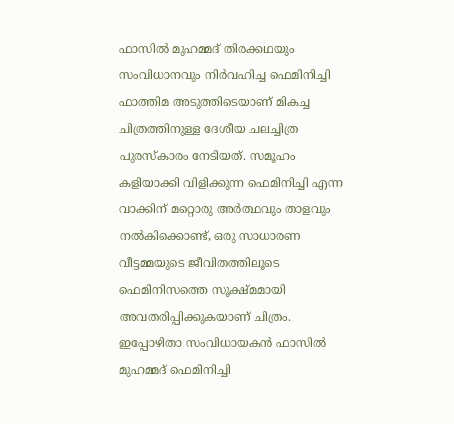ഫാസിൽ മുഹമ്മദ് തിരക്കഥയും സംവിധാനവും നിർവഹിച്ച ഫെമിനിച്ചി ഫാത്തിമ അടുത്തിടെയാണ് മികച്ച ചിത്രത്തിനുള്ള ദേശീയ ചലച്ചിത്ര പുരസ്കാരം നേടിയത്. സമൂഹം കളിയാക്കി വിളിക്കുന്ന ഫെമിനിച്ചി എന്ന വാക്കിന് മറ്റൊരു അർത്ഥവും താളവും നൽകിക്കൊണ്ട്, ഒരു സാധാരണ വീട്ടമ്മയുടെ ജീവിതത്തിലൂടെ ഫെമിനിസത്തെ സൂക്ഷ്മമായി അവതരിപ്പിക്കുകയാണ് ചിത്രം.
ഇപ്പോഴിതാ സംവിധായകൻ ഫാസിൽ മുഹമ്മദ് ഫെമിനിച്ചി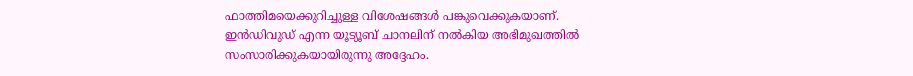ഫാത്തിമയെക്കുറിച്ചുള്ള വിശേഷങ്ങൾ പങ്കുവെക്കുകയാണ്. ഇൻഡിവുഡ് എന്ന യൂട്യൂബ് ചാനലിന് നൽകിയ അഭിമുഖത്തിൽ സംസാരിക്കുകയായിരുന്നു അദ്ദേഹം.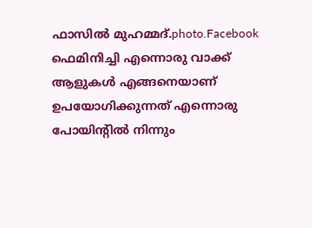ഫാസിൽ മുഹമ്മദ്.photo.Facebook
ഫെമിനിച്ചി എന്നൊരു വാക്ക് ആളുകൾ എങ്ങനെയാണ് ഉപയോഗിക്കുന്നത് എന്നൊരു പോയിന്റിൽ നിന്നും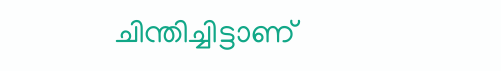ചിന്തിച്ചിട്ടാണ്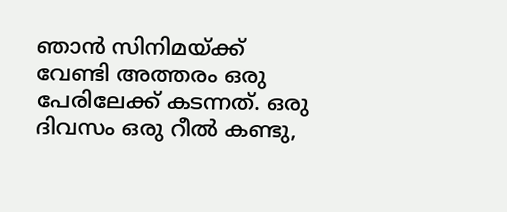ഞാൻ സിനിമയ്ക്ക് വേണ്ടി അത്തരം ഒരു പേരിലേക്ക് കടന്നത്. ഒരു ദിവസം ഒരു റീൽ കണ്ടു,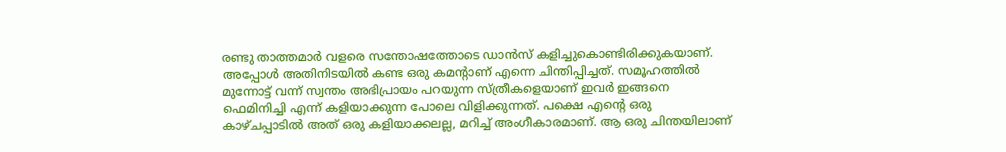രണ്ടു താത്തമാർ വളരെ സന്തോഷത്തോടെ ഡാൻസ് കളിച്ചുകൊണ്ടിരിക്കുകയാണ്. അപ്പോൾ അതിനിടയിൽ കണ്ട ഒരു കമന്റാണ് എന്നെ ചിന്തിപ്പിച്ചത്. സമൂഹത്തിൽ മുന്നോട്ട് വന്ന് സ്വന്തം അഭിപ്രായം പറയുന്ന സ്ത്രീകളെയാണ് ഇവർ ഇങ്ങനെ ഫെമിനിച്ചി എന്ന് കളിയാക്കുന്ന പോലെ വിളിക്കുന്നത്. പക്ഷെ എന്റെ ഒരു കാഴ്ചപ്പാടിൽ അത് ഒരു കളിയാക്കലല്ല, മറിച്ച് അംഗീകാരമാണ്. ആ ഒരു ചിന്തയിലാണ്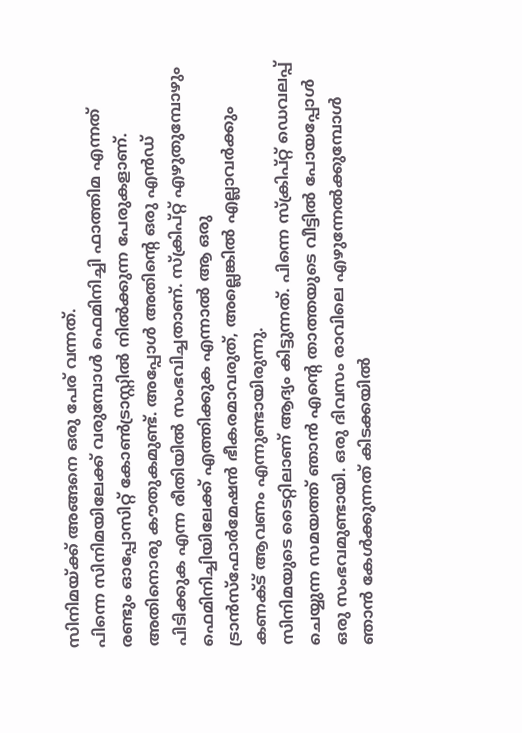സിനിമയ്ക്ക് അങ്ങനെ ഒരു പേര് വന്നത്.
പിന്നെ സിനിമയിലേക്ക് വരുമ്പോൾ ഫെമിനിച്ചി ഫാത്തിമ എന്നത് രണ്ടും ഓപ്പോസിറ്റ് കോൺട്രാസ്റ്റിൽ നിൽക്കുന്ന പേരുകളാണ്. അതിനൊരു കൗതുകമുണ്ട്. അപ്പോൾ അതിന്റെ ഒരു എൻഡ് പിടിക്കുക എന്ന രീതിയിൽ സംഭവിച്ചതാണ്. സ്ക്രിപ്റ്റ് എഴുതുമ്പോഴും ഫെമിനിച്ചിയിലേക്ക് എത്തിക്കുക എന്നാൽ ആ ഒരു ട്രാൻസ്ഫോർമേഷൻ ഭീകരമാവരുത്, അല്ലെങ്കിൽ എല്ലാവർക്കും കണക്ട് ആവണം എന്നുണ്ടായിരുന്നു.
സിനിമയുടെ ടൈറ്റിലാണ് ആദ്യം കിട്ടുന്നത്. പിന്നെ സ്ക്രിപ്റ്റ് ഡെവലപ്പ് ചെയ്യുന്ന സമയത്ത് ഞാൻ എന്റെ താത്തയുടെ വീട്ടിൽ പോയപ്പോൾ ഒരു സംഭവമുണ്ടായി. ഒരു ദിവസം രാവിലെ എഴുന്നേൽക്കുമ്പോൾ ഞാൻ കേൾക്കുന്നത് കിടക്കയിൽ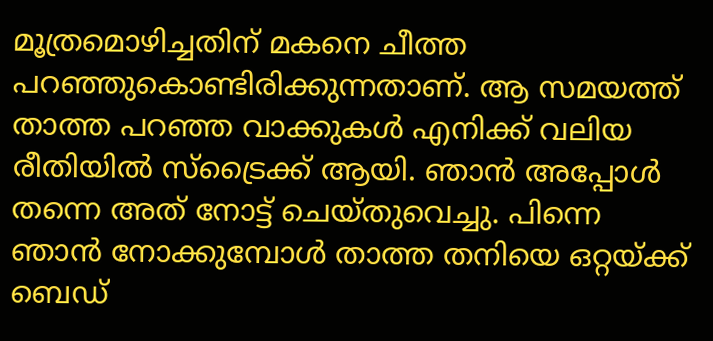മൂത്രമൊഴിച്ചതിന് മകനെ ചീത്ത പറഞ്ഞുകൊണ്ടിരിക്കുന്നതാണ്. ആ സമയത്ത് താത്ത പറഞ്ഞ വാക്കുകൾ എനിക്ക് വലിയ രീതിയിൽ സ്ട്രൈക്ക് ആയി. ഞാൻ അപ്പോൾ തന്നെ അത് നോട്ട് ചെയ്തുവെച്ചു. പിന്നെ ഞാൻ നോക്കുമ്പോൾ താത്ത തനിയെ ഒറ്റയ്ക്ക് ബെഡ്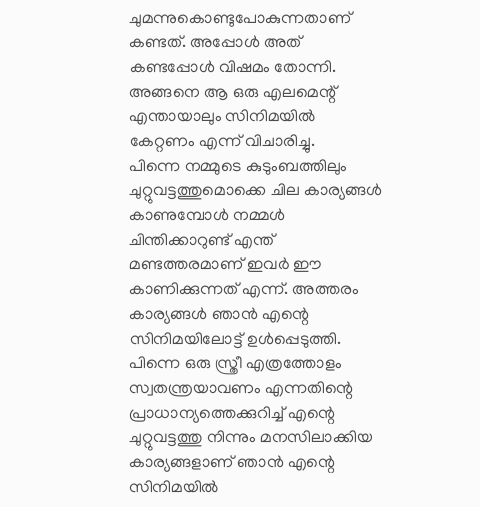ചുമന്നുകൊണ്ടുപോകുന്നതാണ് കണ്ടത്. അപ്പോൾ അത് കണ്ടപ്പോൾ വിഷമം തോന്നി. അങ്ങനെ ആ ഒരു എലമെന്റ് എന്തായാലും സിനിമയിൽ കേറ്റണം എന്ന് വിചാരിച്ചു.
പിന്നെ നമ്മുടെ കുടുംബത്തിലും ചുറ്റുവട്ടത്തുമൊക്കെ ചില കാര്യങ്ങൾ കാണുമ്പോൾ നമ്മൾ ചിന്തിക്കാറുണ്ട് എന്ത് മണ്ടത്തരമാണ് ഇവർ ഈ കാണിക്കുന്നത് എന്ന്. അത്തരം കാര്യങ്ങൾ ഞാൻ എന്റെ സിനിമയിലോട്ട് ഉൾപ്പെടുത്തി. പിന്നെ ഒരു സ്ത്രീ എത്രത്തോളം സ്വതന്ത്രയാവണം എന്നതിന്റെ പ്രാധാന്യത്തെക്കുറിച്ച് എന്റെ ചുറ്റുവട്ടത്തു നിന്നും മനസിലാക്കിയ കാര്യങ്ങളാണ് ഞാൻ എന്റെ സിനിമയിൽ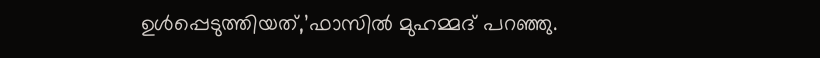ഉൾപ്പെടുത്തിയത്,’ഫാസിൽ മുഹമ്മദ് പറഞ്ഞു.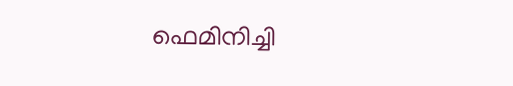ഫെമിനിച്ചി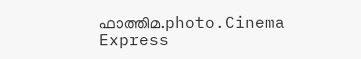ഫാത്തിമ.photo.Cinema Express